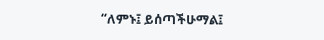“ለምኑ፤ ይሰጣችሁማል፤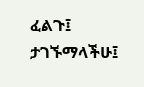ፈልጉ፤ ታገኙማላችሁ፤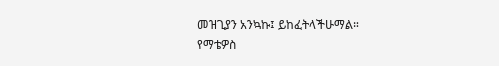መዝጊያን አንኳኩ፤ ይከፈትላችሁማል።
የማቴዎስ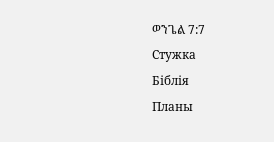ወንጌል 7:7
Стужка
Біблія
Планы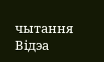чытання
Відэа